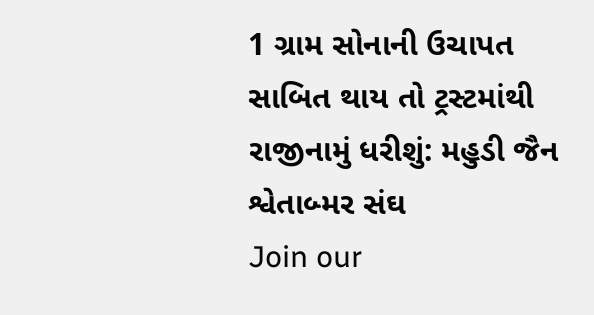1 ગ્રામ સોનાની ઉચાપત સાબિત થાય તો ટ્રસ્ટમાંથી રાજીનામું ધરીશું: મહુડી જૈન શ્વેતાબ્મર સંઘ
Join our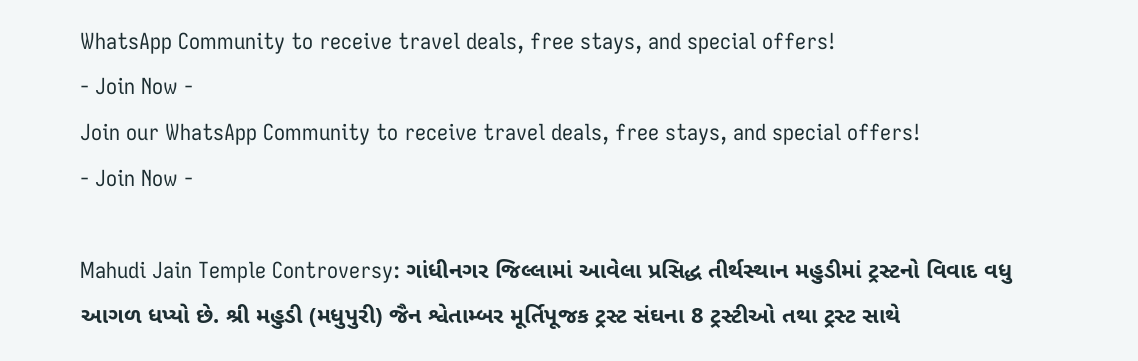WhatsApp Community to receive travel deals, free stays, and special offers!
- Join Now -
Join our WhatsApp Community to receive travel deals, free stays, and special offers!
- Join Now -

Mahudi Jain Temple Controversy: ગાંધીનગર જિલ્લામાં આવેલા પ્રસિદ્ધ તીર્થસ્થાન મહુડીમાં ટ્રસ્ટનો વિવાદ વધુ આગળ ધપ્યો છે. શ્રી મહુડી (મધુપુરી) જૈન શ્વેતામ્બર મૂર્તિપૂજક ટ્રસ્ટ સંઘના 8 ટ્રસ્ટીઓ તથા ટ્રસ્ટ સાથે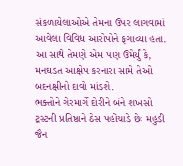સંકળાયેલાઓએ તેમના ઉપર લાગવામાં આવેલા વિવિધ આરોપોને ફગાવ્યા હતા. આ સાથે તેમણે એમ પણ ઉમેર્યું કે, મનઘડત આક્ષેપ કરનારા સામે તેઓ બદનક્ષીનો દાવો માંડશે.
ભક્તોને ગેરમાર્ગે દોરીને બંને શખસો ટ્રસ્ટની પ્રતિષ્ઠાને ઠેસ પહોંચાડે છેઃ મહુડી જૈન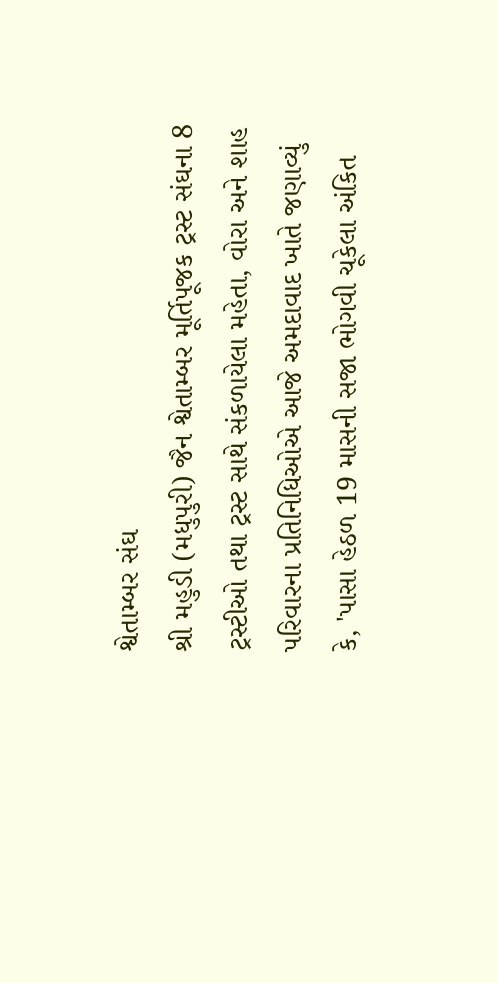શ્વેતામ્બર સંઘ
શ્રી મહુડી (મધુપુરી) જૈન શ્વેતામ્બર મૂર્તિપૂજક ટ્રસ્ટ સંઘના 8 ટ્રસ્ટીઓ તથા ટ્રસ્ટ સાથે સંકળાયેલા મહેતા, વોરા અને શાહ પરિવારના પ્રતિનિધિઓએ આજે અમદાવાદ ખાતે જણાવ્યું કે, 'પાસા હેઠળ 19 માસની સજા ભોગવી ચૂકેલા અંકિત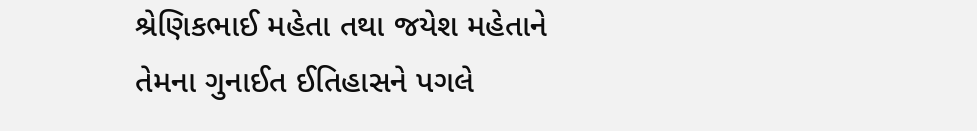શ્રેણિકભાઈ મહેતા તથા જયેશ મહેતાને તેમના ગુનાઈત ઈતિહાસને પગલે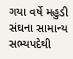ગયા વર્ષે મહુડી સંઘના સામાન્ય સભ્યપદેથી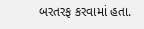બરતરફ કરવામાં હતા.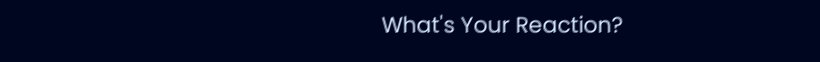What's Your Reaction?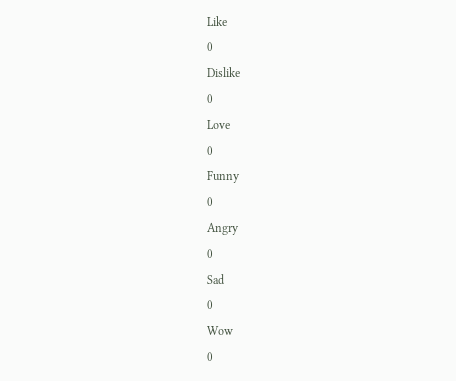Like
0
Dislike
0
Love
0
Funny
0
Angry
0
Sad
0
Wow
0